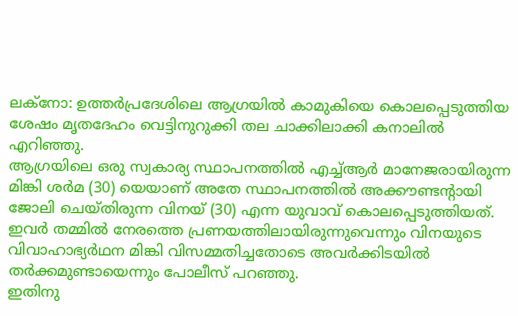ലക്നോ: ഉത്തർപ്രദേശിലെ ആഗ്രയിൽ കാമുകിയെ കൊലപ്പെടുത്തിയ ശേഷം മൃതദേഹം വെട്ടിനുറുക്കി തല ചാക്കിലാക്കി കനാലിൽ എറിഞ്ഞു.
ആഗ്രയിലെ ഒരു സ്വകാര്യ സ്ഥാപനത്തിൽ എച്ച്ആർ മാനേജരായിരുന്ന മിങ്കി ശർമ (30) യെയാണ് അതേ സ്ഥാപനത്തിൽ അക്കൗണ്ടന്റായി ജോലി ചെയ്തിരുന്ന വിനയ് (30) എന്ന യുവാവ് കൊലപ്പെടുത്തിയത്.
ഇവർ തമ്മിൽ നേരത്തെ പ്രണയത്തിലായിരുന്നുവെന്നും വിനയുടെ വിവാഹാഭ്യർഥന മിങ്കി വിസമ്മതിച്ചതോടെ അവർക്കിടയിൽ തർക്കമുണ്ടായെന്നും പോലീസ് പറഞ്ഞു.
ഇതിനു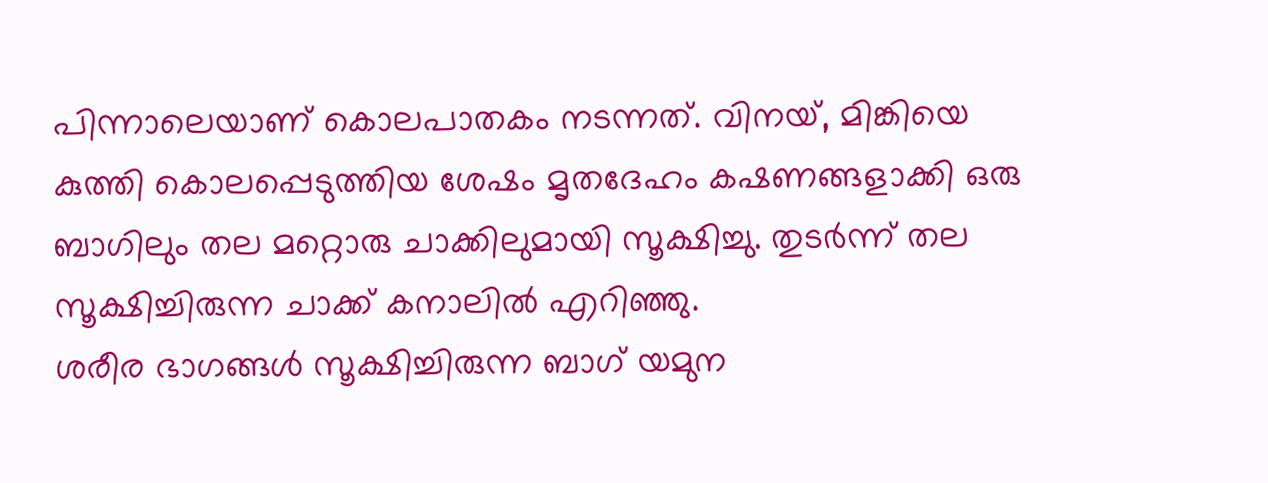പിന്നാലെയാണ് കൊലപാതകം നടന്നത്. വിനയ്, മിങ്കിയെ കുത്തി കൊലപ്പെടുത്തിയ ശേഷം മൃതദേഹം കഷണങ്ങളാക്കി ഒരു ബാഗിലും തല മറ്റൊരു ചാക്കിലുമായി സൂക്ഷിച്ചു. തുടർന്ന് തല സൂക്ഷിച്ചിരുന്ന ചാക്ക് കനാലിൽ എറിഞ്ഞു.
ശരീര ഭാഗങ്ങൾ സൂക്ഷിച്ചിരുന്ന ബാഗ് യമുന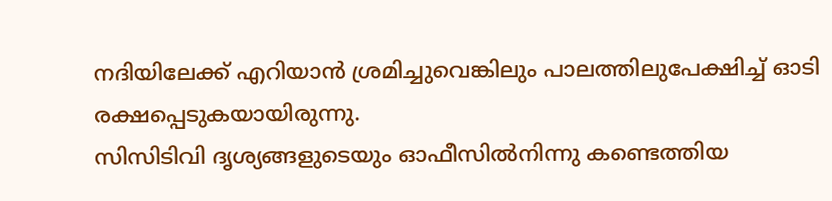നദിയിലേക്ക് എറിയാൻ ശ്രമിച്ചുവെങ്കിലും പാലത്തിലുപേക്ഷിച്ച് ഓടി രക്ഷപ്പെടുകയായിരുന്നു.
സിസിടിവി ദൃശ്യങ്ങളുടെയും ഓഫീസിൽനിന്നു കണ്ടെത്തിയ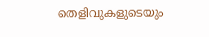തെളിവുകളുടെയും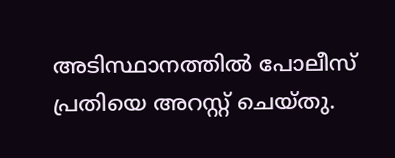അടിസ്ഥാനത്തിൽ പോലീസ് പ്രതിയെ അറസ്റ്റ് ചെയ്തു.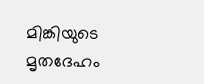മിങ്കിയുടെ മൃതദേഹം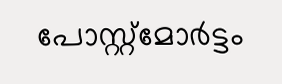പോസ്റ്റ്മോർട്ടം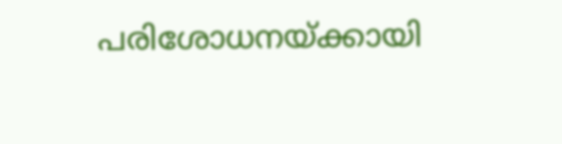പരിശോധനയ്ക്കായി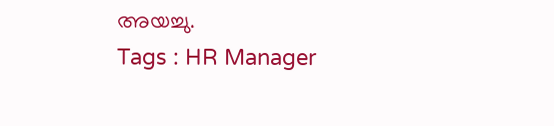അയച്ചു.
Tags : HR Manager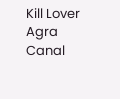Kill Lover Agra Canal